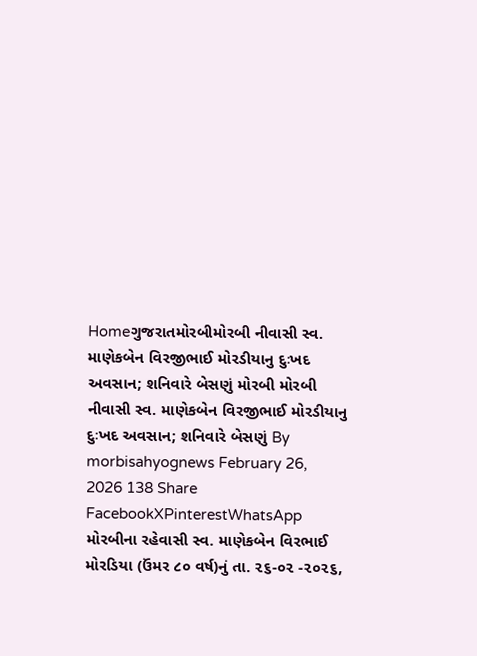Homeગુજરાતમોરબીમોરબી નીવાસી સ્વ. માણેકબેન વિરજીભાઈ મોરડીયાનુ દુઃખદ અવસાન; શનિવારે બેસણું મોરબી મોરબી નીવાસી સ્વ. માણેકબેન વિરજીભાઈ મોરડીયાનુ દુઃખદ અવસાન; શનિવારે બેસણું By morbisahyognews February 26, 2026 138 Share FacebookXPinterestWhatsApp મોરબીના રહેવાસી સ્વ. માણેકબેન વિરભાઈ મોરડિયા (ઉંમર ૮૦ વર્ષ)નું તા. ૨૬-૦૨ -૨૦૨૬,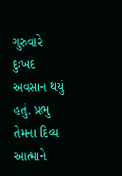ગુરુવારે દુઃખદ અવસાન થયું હતું. પ્રભુ તેમના દિવ્ય આત્માને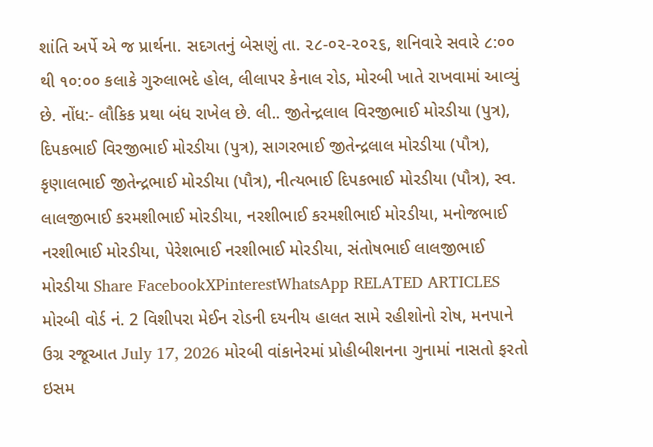શાંતિ અર્પે એ જ પ્રાર્થના. સદગતનું બેસણું તા. ૨૮-૦૨-૨૦૨૬, શનિવારે સવારે ૮:૦૦ થી ૧૦:૦૦ કલાકે ગુરુલાભદે હોલ, લીલાપર કેનાલ રોડ, મોરબી ખાતે રાખવામાં આવ્યું છે. નોંધ:- લૌકિક પ્રથા બંધ રાખેલ છે. લી.. જીતેન્દ્રલાલ વિરજીભાઈ મોરડીયા (પુત્ર), દિપકભાઈ વિરજીભાઈ મોરડીયા (પુત્ર), સાગરભાઈ જીતેન્દ્રલાલ મોરડીયા (પૌત્ર), કૃણાલભાઈ જીતેન્દ્રભાઈ મોરડીયા (પૌત્ર), નીત્યભાઈ દિપકભાઈ મોરડીયા (પૌત્ર), સ્વ. લાલજીભાઈ કરમશીભાઈ મોરડીયા, નરશીભાઈ કરમશીભાઈ મોરડીયા, મનોજભાઈ નરશીભાઈ મોરડીયા, પેરેશભાઈ નરશીભાઈ મોરડીયા, સંતોષભાઈ લાલજીભાઈ મોરડીયા Share FacebookXPinterestWhatsApp RELATED ARTICLES મોરબી વોર્ડ નં. 2 વિશીપરા મેઈન રોડની દયનીય હાલત સામે રહીશોનો રોષ, મનપાને ઉગ્ર રજૂઆત July 17, 2026 મોરબી વાંકાનેરમાં પ્રોહીબીશનના ગુનામાં નાસતો ફરતો ઇસમ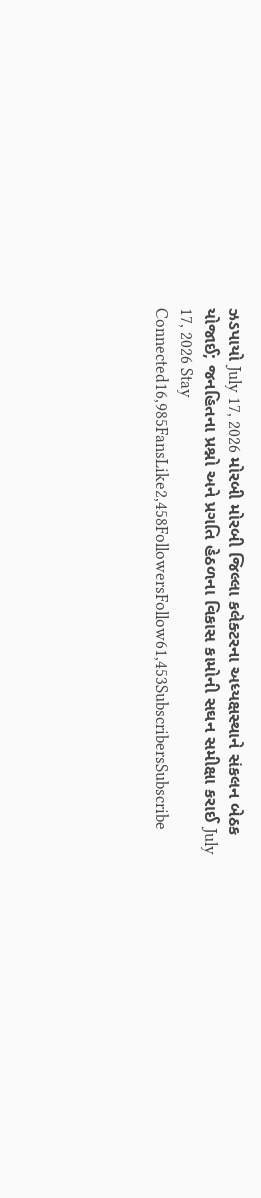ઝડપાયો July 17, 2026 મોરબી મોરબી જિલ્લા કલેક્ટરના અધ્યક્ષસ્થાને સંકલન બેઠક યોજાઈ; જનહિતના પ્રશ્નો અને પ્રગતિ હેઠળના વિકાસ કામોની સઘન સમીક્ષા કરાઈ July 17, 2026 Stay Connected16,985FansLike2,458FollowersFollow61,453SubscribersSubscribe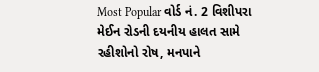Most Popular વોર્ડ નં. 2 વિશીપરા મેઈન રોડની દયનીય હાલત સામે રહીશોનો રોષ, મનપાને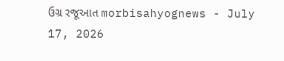ઉગ્ર રજૂઆત morbisahyognews - July 17, 2026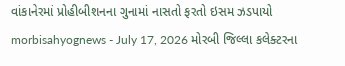વાંકાનેરમાં પ્રોહીબીશનના ગુનામાં નાસતો ફરતો ઇસમ ઝડપાયો morbisahyognews - July 17, 2026 મોરબી જિલ્લા કલેક્ટરના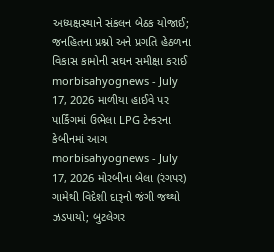અધ્યક્ષસ્થાને સંકલન બેઠક યોજાઈ; જનહિતના પ્રશ્નો અને પ્રગતિ હેઠળના વિકાસ કામોની સઘન સમીક્ષા કરાઈ morbisahyognews - July 17, 2026 માળીયા હાઈવે પર પાર્કિંગમાં ઉભેલા LPG ટેન્કરના કેબીનમાં આગ morbisahyognews - July 17, 2026 મોરબીના બેલા (રંગપર) ગામેથી વિદેશી દારૂનો જંગી જથ્થો ઝડપાયો; બુટલેગર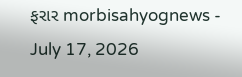ફરાર morbisahyognews - July 17, 2026